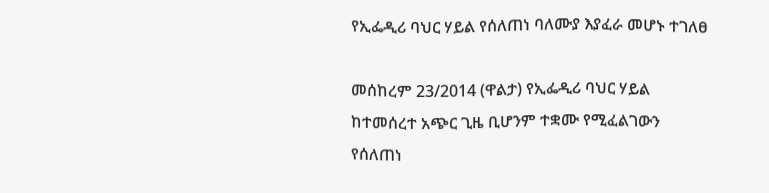የኢፌዲሪ ባህር ሃይል የሰለጠነ ባለሙያ እያፈራ መሆኑ ተገለፀ

መሰከረም 23/2014 (ዋልታ) የኢፌዲሪ ባህር ሃይል ከተመሰረተ አጭር ጊዜ ቢሆንም ተቋሙ የሚፈልገውን የሰለጠነ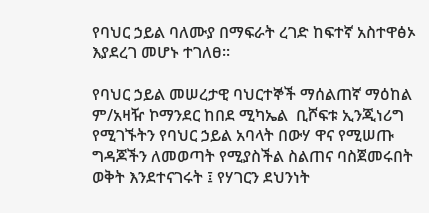የባህር ኃይል ባለሙያ በማፍራት ረገድ ከፍተኛ አስተዋፅኦ እያደረገ መሆኑ ተገለፀ፡፡

የባህር ኃይል መሠረታዊ ባህርተኞች ማሰልጠኛ ማዕከል ም/አዛዥ ኮማንደር ከበደ ሚካኤል  ቢሾፍቱ ኢንጂነሪግ የሚገኙትን የባህር ኃይል አባላት በውሃ ዋና የሚሠጡ ግዳጆችን ለመወጣት የሚያስችል ስልጠና ባስጀመሩበት ወቅት እንደተናገሩት ፤ የሃገርን ደህንነት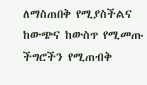ለማስጠበቅ የሚያስችልና ከውጭና ከውስጥ የሚመጡ ችግሮችን የሚጠብቅ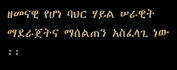ዘመናዊ የሆነ ባህር ሃይል ሠራዊት ማደራጀትና ማሰልጠን አስፈላጊ ነው ፡፡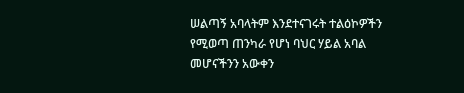ሠልጣኝ አባላትም እንደተናገሩት ተልዕኮዎችን የሚወጣ ጠንካራ የሆነ ባህር ሃይል አባል መሆናችንን አውቀን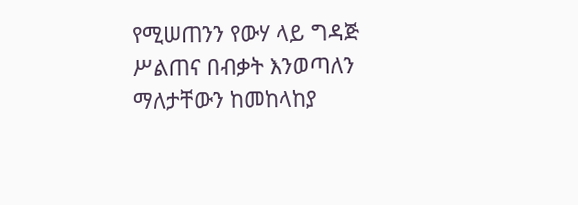የሚሠጠንን የውሃ ላይ ግዳጅ ሥልጠና በብቃት እንወጣለን ማለታቸውን ከመከላከያ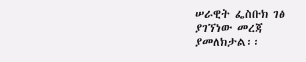ሠራዊት ፌስቡክ ገፅ ያገኘነው መረጃ ያመለክታል፡፡